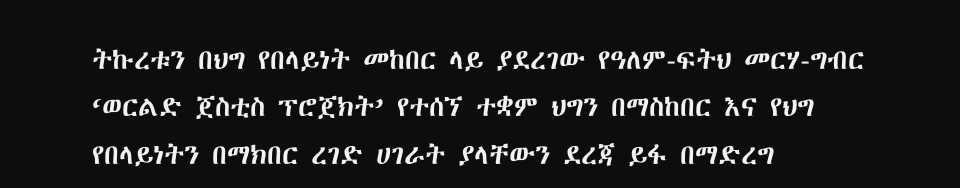ትኩረቱን በህግ የበላይነት መከበር ላይ ያደረገው የዓለም-ፍትህ መርሃ-ግብር ‘ወርልድ ጀስቲስ ፕሮጀክት’ የተሰኘ ተቋም ህግን በማስከበር እና የህግ የበላይነትን በማክበር ረገድ ሀገራት ያላቸውን ደረጃ ይፋ በማድረግ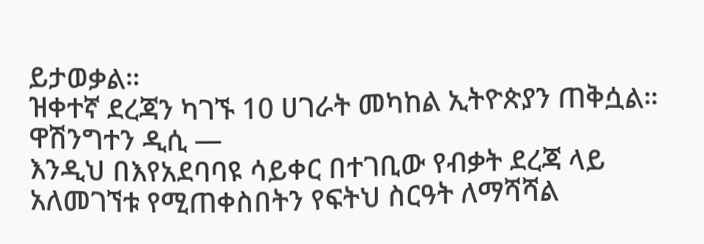ይታወቃል፡፡
ዝቀተኛ ደረጃን ካገኙ 10 ሀገራት መካከል ኢትዮጵያን ጠቅሷል፡፡
ዋሽንግተን ዲሲ —
እንዲህ በእየአደባባዩ ሳይቀር በተገቢው የብቃት ደረጃ ላይ አለመገኘቱ የሚጠቀስበትን የፍትህ ስርዓት ለማሻሻል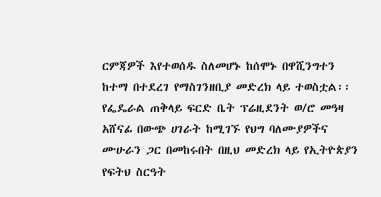ርምጃዎች እየተወሰዱ ስለመሆኑ ከሰሞኑ በዋሺንግተን ከተማ በተደረገ የማስገንዘቢያ መድረክ ላይ ተወስቷል፡፡
የፌዴራል ጠቅላይ ፍርድ ቤት ፕሬዚደንት ወ/ሮ መዓዛ አሸናፊ በውጭ ሀገራት ከሚገኙ የህግ ባለሙያዎችና ሙሁራን ጋር በመከሩበት በዚህ መድረክ ላይ የኢትዮጵያን የፍትህ ስርዓት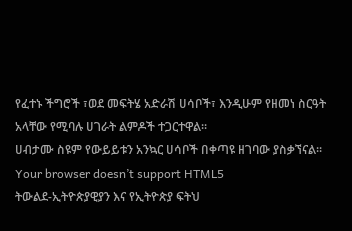የፈተኑ ችግሮች ፣ወደ መፍትሄ አድራሽ ሀሳቦች፣ እንዲሁም የዘመነ ስርዓት አላቸው የሚባሉ ሀገራት ልምዶች ተጋርተዋል፡፡
ሀብታሙ ስዩም የውይይቱን አንኳር ሀሳቦች በቀጣዩ ዘገባው ያስቃኘናል፡፡
Your browser doesn’t support HTML5
ትውልደ-ኢትዮጵያዊያን እና የኢትዮጵያ ፍትህ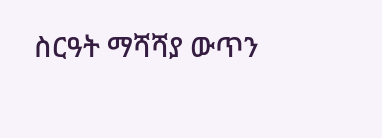ስርዓት ማሻሻያ ውጥን